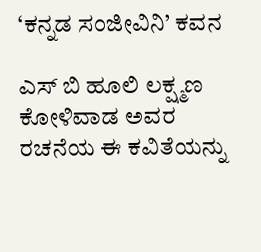‘ಕನ್ನಡ ಸಂಜೀವಿನಿ’ ಕವನ

ಎಸ್ ಬಿ ಹೂಲಿ ಲಕ್ಷ್ಮಣ ಕೋಳಿವಾಡ ಅವರ ರಚನೆಯ ಈ ಕವಿತೆಯನ್ನು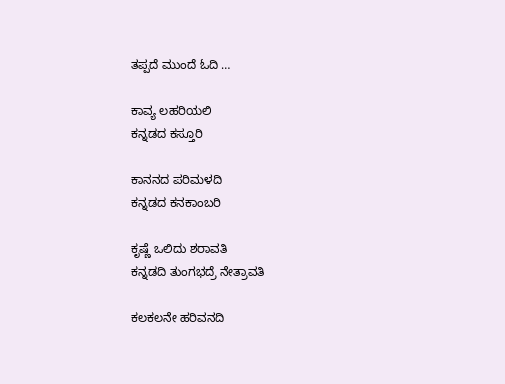ತಪ್ಪದೆ ಮುಂದೆ ಓದಿ …

ಕಾವ್ಯ ಲಹರಿಯಲಿ
ಕನ್ನಡದ ಕಸ್ತೂರಿ

ಕಾನನದ ಪರಿಮಳದಿ
ಕನ್ನಡದ ಕನಕಾಂಬರಿ

ಕೃಷ್ಣೆ ಒಲಿದು ಶರಾವತಿ
ಕನ್ನಡದಿ ತುಂಗಭದ್ರೆ ನೇತ್ರಾವತಿ

ಕಲಕಲನೇ ಹರಿವನದಿ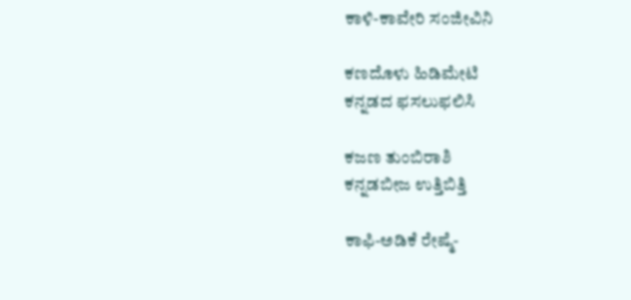ಕಾಳಿ-ಕಾವೇರಿ ಸಂಜೀವಿನಿ

ಕಣದೊಳು ಹಿಡಿಮೇಟಿ
ಕನ್ನಡದ ಫಸಲುಫಲಿಸಿ

ಕಜಣ ತುಂಬಿರಾಶಿ
ಕನ್ನಡಬೀಜ ಉತ್ತಿಬಿತ್ತಿ

ಕಾಫಿ-ಅಡಿಕೆ ರೇಷ್ಮೆ-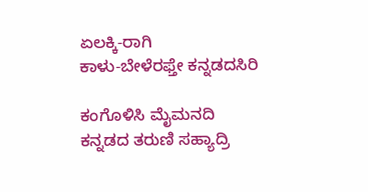ಏಲಕ್ಕಿ-ರಾಗಿ
ಕಾಳು-ಬೇಳೆರಫ್ತೇ ಕನ್ನಡದಸಿರಿ

ಕಂಗೊಳಿಸಿ ಮೈಮನದಿ
ಕನ್ನಡದ ತರುಣಿ ಸಹ್ಯಾದ್ರಿ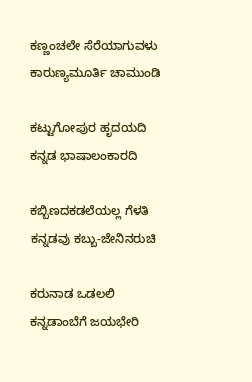ಕಣ್ಣಂಚಲೇ ಸೆರೆಯಾಗುವಳು
ಕಾರುಣ್ಯಮೂರ್ತಿ ಚಾಮುಂಡಿ

ಕಟ್ಟುಗೋಪುರ ಹೃದಯದಿ
ಕನ್ನಡ ಭಾಷಾಲಂಕಾರದಿ

ಕಬ್ಬಿಣದಕಡಲೆಯಲ್ಲ ಗೆಳತಿ
ಕನ್ನಡವು ಕಬ್ಬು-ಜೇನಿನರುಚಿ

ಕರುನಾಡ ಒಡಲಲಿ
ಕನ್ನಡಾಂಬೆಗೆ ಜಯಭೇರಿ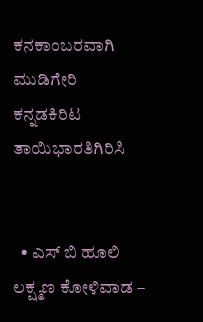ಕನಕಾಂಬರವಾಗಿ ಮುಡಿಗೇರಿ
ಕನ್ನಡಕಿರಿಟ ತಾಯಿಭಾರತಿಗಿರಿಸಿ


  • ಎಸ್ ಬಿ ಹೂಲಿ ಲಕ್ಷ್ಮಣ ಕೋಳಿವಾಡ –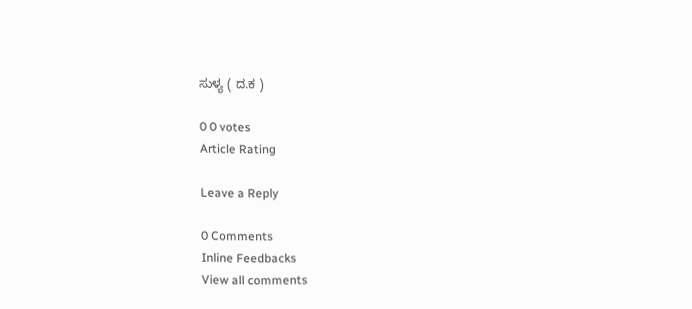ಸುಳ್ಯ ( ದ.ಕ )

0 0 votes
Article Rating

Leave a Reply

0 Comments
Inline Feedbacks
View all comments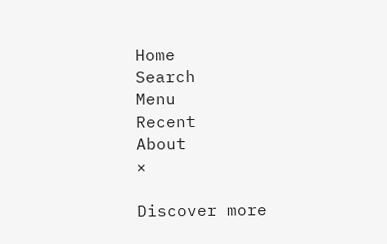Home
Search
Menu
Recent
About
×

Discover more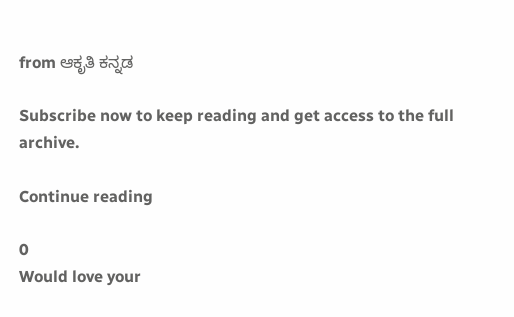from ಆಕೃತಿ ಕನ್ನಡ

Subscribe now to keep reading and get access to the full archive.

Continue reading

0
Would love your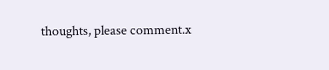thoughts, please comment.x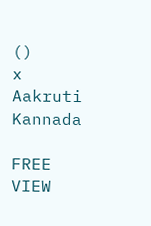()
x
Aakruti Kannada

FREE
VIEW